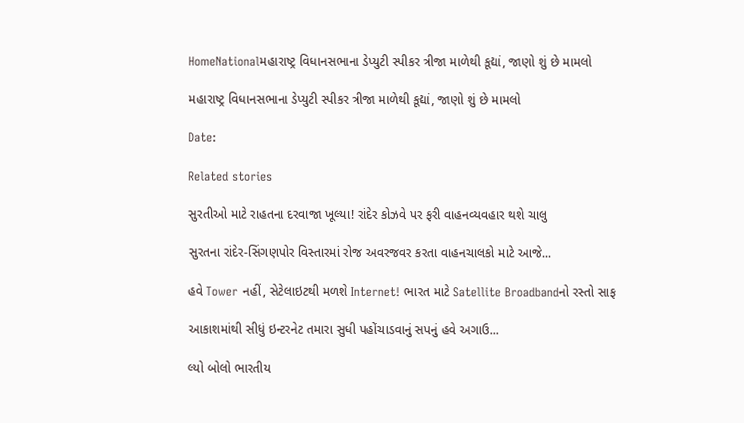HomeNationalમહારાષ્ટ્ર વિધાનસભાના ડેપ્યુટી સ્પીકર ત્રીજા માળેથી કૂદ્યાં, જાણો શું છે મામલો

મહારાષ્ટ્ર વિધાનસભાના ડેપ્યુટી સ્પીકર ત્રીજા માળેથી કૂદ્યાં, જાણો શું છે મામલો

Date:

Related stories

સુરતીઓ માટે રાહતના દરવાજા ખૂલ્યા! રાંદેર કોઝવે પર ફરી વાહનવ્યવહાર થશે ચાલુ

સુરતના રાંદેર-સિંગણપોર વિસ્તારમાં રોજ અવરજવર કરતા વાહનચાલકો માટે આજે...

હવે Tower નહીં, સેટેલાઇટથી મળશે Internet! ભારત માટે Satellite Broadbandનો રસ્તો સાફ

આકાશમાંથી સીધું ઇન્ટરનેટ તમારા સુધી પહોંચાડવાનું સપનું હવે અગાઉ...

લ્યો બોલો ભારતીય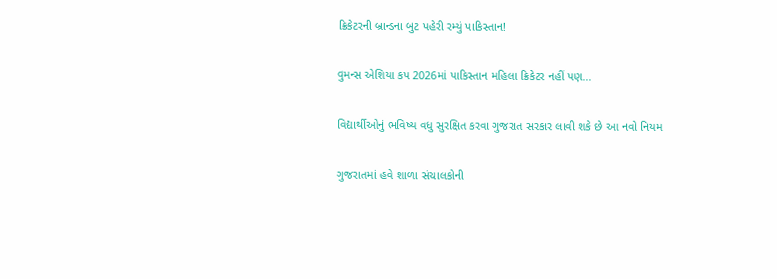ક્રિકેટરની બ્રાન્ડના બુટ પહેરી રમ્યું પાકિસ્તાન!

વુમન્સ એશિયા કપ 2026માં પાકિસ્તાન મહિલા ક્રિકેટર નહીં પણ...

વિદ્યાર્થીઓનું ભવિષ્ય વધુ સુરક્ષિત કરવા ગુજરાત સરકાર લાવી શકે છે આ નવો નિયમ

ગુજરાતમાં હવે શાળા સંચાલકોની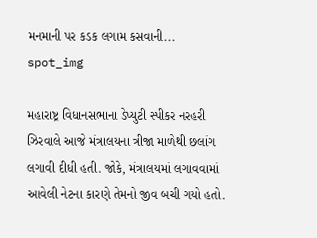મનમાની પર કડક લગામ કસવાની...
spot_img

મહારાષ્ટ્ર વિધાનસભાના ડેપ્યુટી સ્પીકર નરહરી ઝિરવાલે આજે મંત્રાલયના ત્રીજા માળેથી છલાંગ લગાવી દીધી હતી. જોકે, મંત્રાલયમાં લગાવવામાં આવેલી નેટના કારણે તેમનો જીવ બચી ગયો હતો.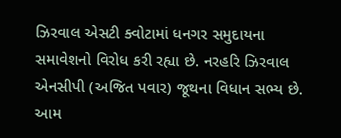ઝિરવાલ એસટી ક્વોટામાં ધનગર સમુદાયના સમાવેશનો વિરોધ કરી રહ્યા છે. નરહરિ ઝિરવાલ એનસીપી (અજિત પવાર) જૂથના વિધાન સભ્ય છે. આમ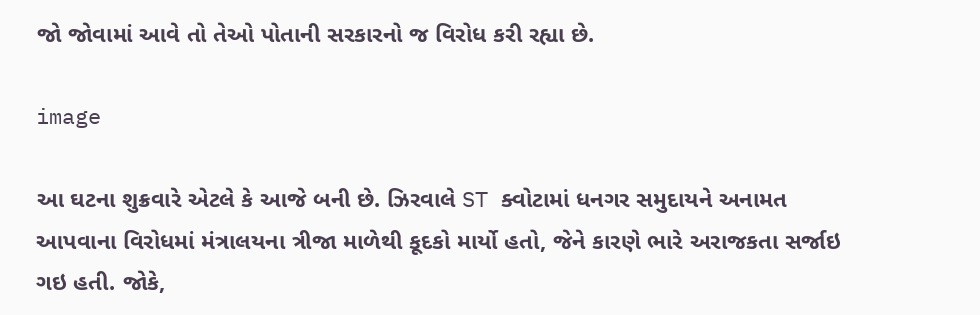જો જોવામાં આવે તો તેઓ પોતાની સરકારનો જ વિરોધ કરી રહ્યા છે.

image

આ ઘટના શુક્રવારે એટલે કે આજે બની છે. ઝિરવાલે ST ક્વોટામાં ધનગર સમુદાયને અનામત આપવાના વિરોધમાં મંત્રાલયના ત્રીજા માળેથી કૂદકો માર્યો હતો, જેને કારણે ભારે અરાજકતા સર્જાઇ ગઇ હતી. જોકે,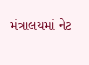મંત્રાલયમાં નેટ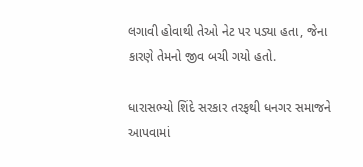લગાવી હોવાથી તેઓ નેટ પર પડ્યા હતા, જેના કારણે તેમનો જીવ બચી ગયો હતો.

ધારાસભ્યો શિંદે સરકાર તરફથી ધનગર સમાજને આપવામાં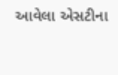આવેલા એસટીના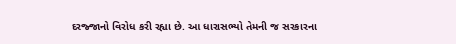દરજ્જાનો વિરોધ કરી રહ્યા છે. આ ધારાસભ્યો તેમની જ સરકારના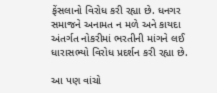ફેંસલાનો વિરોધ કરી રહ્યા છે. ધનગર સમાજને અનામત ન મળે અને કાયદા અંતર્ગત નોકરીમાં ભરતીની માંગને લઈ ધારાસભ્યો વિરોધ પ્રદર્શન કરી રહ્યા છે.

આ પણ વાંચો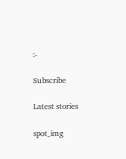:-

Subscribe

Latest stories

spot_img